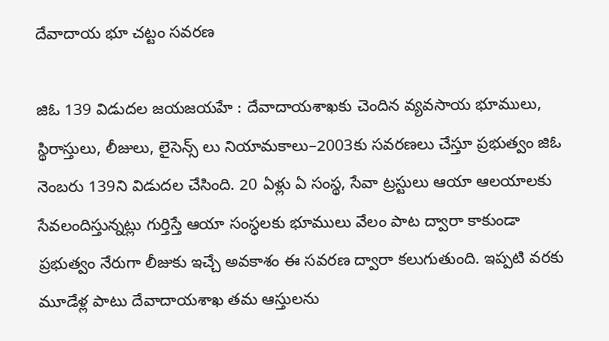దేవాదాయ భూ చట్టం సవరణ

జిఓ 139 విడుదల జయజయహే : దేవాదాయశాఖకు చెందిన వ్యవసాయ భూములు, స్థిరాస్తులు, లీజులు, లైసెన్స్ లు నియామకాలు–2003కు సవరణలు చేస్తూ ప్రభుత్వం జిఓ నెంబరు 139ని విడుదల చేసింది. 20 ఏళ్లు ఏ సంస్థ, సేవా ట్రస్టులు ఆయా ఆలయాలకు సేవలందిస్తున్నట్లు గుర్తిస్తే ఆయా సంస్ధలకు భూములు వేలం పాట ద్వారా కాకుండా ప్రభుత్వం నేరుగా లీజుకు ఇచ్చే అవకాశం ఈ సవరణ ద్వారా కలుగుతుంది. ఇప్పటి వరకు మూడేళ్ల పాటు దేవాదాయశాఖ తమ ఆస్తులను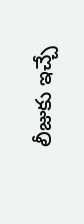లీజుకు ఇచ్చే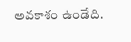అవకాశం ఉండేది.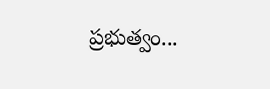ప్రభుత్వం...